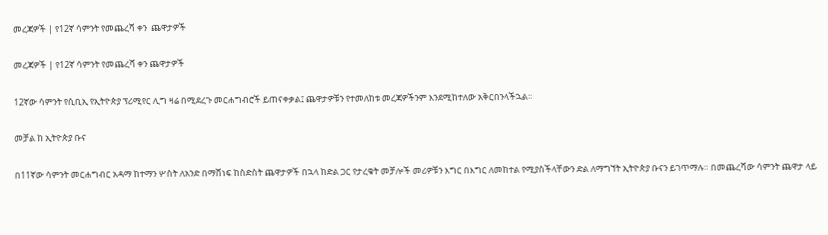መረጃዎች | የ12ኛ ሳምንት የመጨረሻ ቀን  ጨዋታዎች

መረጃዎች | የ12ኛ ሳምንት የመጨረሻ ቀን ጨዋታዎች

12ኛው ሳምንት የሲቢኢ የኢትዮጵያ ፕሪሚየር ሊግ ዛሬ በሚደረጉ መርሐግብሮች ይጠናቀቃል፤ ጨዋታዎቹን የተመለከቱ መረጃዎችንም እንደሚከተለው አቅርበንላችኋል።

መቻል ከ ኢትዮጵያ ቡና

በ11ኛው ሳምንት መርሐግብር አዳማ ከተማን ሦስት ለአንድ በማሸነፍ ከስድስት ጨዋታዎች በኋላ ከድል ጋር የታረቁት መቻሎች መሪዎቹን እግር በእግር ለመከተል የሚያስችላቸውን ድል ለማግኘት ኢትዮጵያ ቡናን ይገጥማሉ። በመጨረሻው ሳምንት ጨዋታ ላይ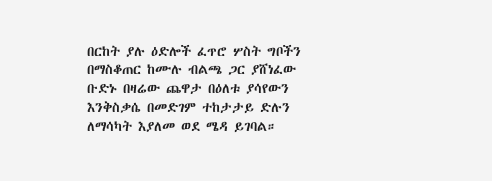በርከት ያሉ ዕድሎች ፈጥሮ ሦስት ግቦችን በማስቆጠር ከሙሉ ብልጫ ጋር ያሸነፈው ቡድኑ በዛሬው ጨዋታ በዕለቱ ያሳየውን እንቅስቃሴ በመድገም ተከታታይ ድሉን ለማሳካት እያለመ ወደ ሜዳ ይገባል።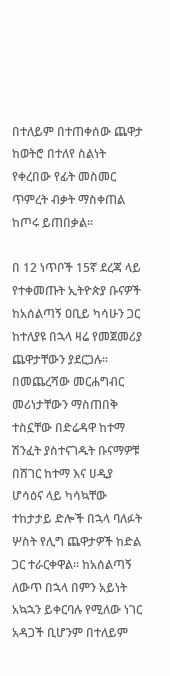በተለይም በተጠቀሰው ጨዋታ ከወትሮ በተለየ ስልነት የቀረበው የፊት መስመር ጥምረት ብቃት ማስቀጠል ከጦሩ ይጠበቃል።

በ 12 ነጥቦች 15ኛ ደረጃ ላይ የተቀመጡት ኢትዮጵያ ቡናዎች ከአሰልጣኝ ዐቢይ ካሳሁን ጋር ከተለያዩ በኋላ ዛሬ የመጀመሪያ ጨዋታቸውን ያደርጋሉ። በመጨረሻው መርሐግብር መሪነታቸውን ማስጠበቅ ተስኗቸው በድሬዳዋ ከተማ ሽንፈት ያስተናገዱት ቡናማዎቹ በሸገር ከተማ እና ሀዲያ ሆሳዕና ላይ ካሳኳቸው ተከታታይ ድሎች በኋላ ባለፉት ሦስት የሊግ ጨዋታዎች ከድል ጋር ተራርቀዋል። ከአሰልጣኝ ለውጥ በኋላ በምን አይነት አኳኋን ይቀርባሉ የሚለው ነገር አዳጋች ቢሆንም በተለይም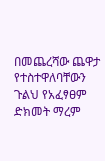በመጨረሻው ጨዋታ የተስተዋለባቸውን ጉልህ የአፈፃፀም ድክመት ማረም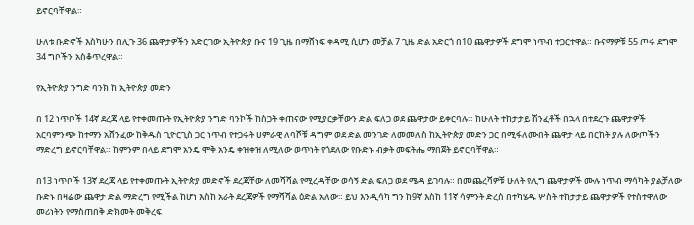ይኖርባቸዋል።

ሁለቱ ቡድኖች እስካሁን በሊጉ 36 ጨዋታዎችን አድርገው ኢትዮጵያ ቡና 19 ጊዜ በማሸነፍ ቀዳሚ ሲሆን መቻል 7 ጊዜ ድል አድርጎ በ10 ጨዋታዎች ደግሞ ነጥብ ተጋርተዋል። ቡናማዎቹ 55 ጦሩ ደግሞ 34 ግቦችን አስቆጥረዋል።

የኢትዮጵያ ንግድ ባንክ ከ ኢትዮጵያ መድን

በ 12 ነጥቦች 14ኛ ደረጃ ላይ የተቀመጡት የኢትዮጵያ ንግድ ባንኮች ከስጋት ቀጠናው የሚያርቃቸውን ድል ፍለጋ ወደ ጨዋታው ይቀርባሉ። ከሁለት ተከታታይ ሽንፈቶች በኋላ በተደረጉ ጨዋታዎች አርባምንጭ ከተማን አሸንፈው ከቅዱስ ጊዮርጊስ ጋር ነጥብ የተጋሩት ሀምራዊ ለባሾቹ ዳግም ወደ ድል መንገድ ለመመለስ ከኢትዮጵያ መድን ጋር በሚፋለሙበት ጨዋታ ላይ በርከት ያሉ ለውጦችን ማድረግ ይኖርባቸዋል። ከምንም በላይ ደግሞ አንዴ ሞቅ አንዴ ቀዝቀዝ ለሚለው ወጥነት የጎደለው የቡድኑ ብቃት መፍትሔ ማበጀት ይኖርባቸዋል።

በ13 ነጥቦች 13ኛ ደረጃ ላይ የተቀመጡት ኢትዮጵያ መድኖች ደረጃቸው ለመሻሻል የሚረዳቸው ወሳኝ ድል ፍለጋ ወደ ሜዳ ይገባሉ። በመጨረሻዎቹ ሁለት የሊግ ጨዋታዎች ሙሉ ነጥብ ማሳካት ያልቻለው ቡድኑ በዛሬው ጨዋታ ድል ማድረግ የሚችል ከሆነ እስከ አራት ደረጃዎች የማሻሻል ዕድል አለው። ይህ እንዲሳካ ግን ከ9ኛ እስከ 11ኛ ሳምንት ድረስ በተካሄዱ ሦስት ተከታታይ ጨዋታዎች የተስተዋለው መሪነትን የማስጠበቅ ድክመት መቅረፍ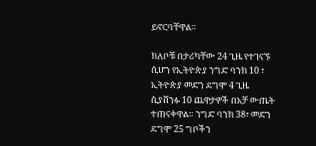ይኖርባቸዋል።

ክለቦቹ በታሪካቸው 24 ጊዜ የተገናኙ ሲሆን የኢትዮጵያ ንግድ ባንክ 10 ፣ ኢትዮጵያ መድን ደግሞ 4 ጊዜ ሲያሸንፉ 10 ጨዋታዎች በአቻ ውጤት ተጠናቀዋል። ንግድ ባንክ 38፣ መድን ደግሞ 25 ግቦችን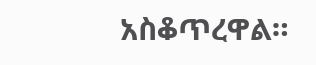አስቆጥረዋል።